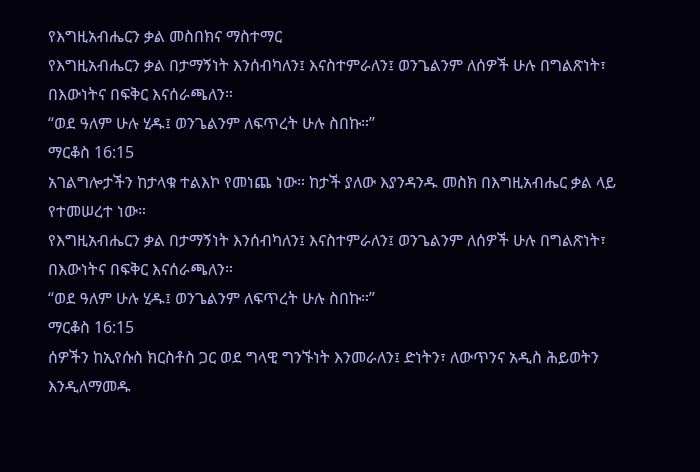የእግዚአብሔርን ቃል መስበክና ማስተማር
የእግዚአብሔርን ቃል በታማኝነት እንሰብካለን፤ እናስተምራለን፤ ወንጌልንም ለሰዎች ሁሉ በግልጽነት፣ በእውነትና በፍቅር እናሰራጫለን።
“ወደ ዓለም ሁሉ ሂዱ፤ ወንጌልንም ለፍጥረት ሁሉ ስበኩ።”
ማርቆስ 16:15
አገልግሎታችን ከታላቁ ተልእኮ የመነጨ ነው። ከታች ያለው እያንዳንዱ መስክ በእግዚአብሔር ቃል ላይ የተመሠረተ ነው።
የእግዚአብሔርን ቃል በታማኝነት እንሰብካለን፤ እናስተምራለን፤ ወንጌልንም ለሰዎች ሁሉ በግልጽነት፣ በእውነትና በፍቅር እናሰራጫለን።
“ወደ ዓለም ሁሉ ሂዱ፤ ወንጌልንም ለፍጥረት ሁሉ ስበኩ።”
ማርቆስ 16:15
ሰዎችን ከኢየሱስ ክርስቶስ ጋር ወደ ግላዊ ግንኙነት እንመራለን፤ ድነትን፣ ለውጥንና አዲስ ሕይወትን እንዲለማመዱ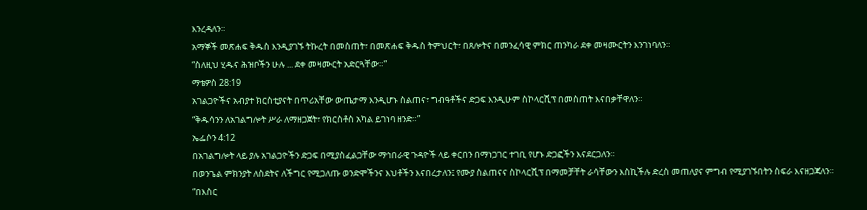እንረዳለን።
አማኞች መጽሐፍ ቅዱስ እንዲያገኙ ትኩረት በመስጠት፣ በመጽሐፍ ቅዱስ ትምህርት፣ በጸሎትና በመንፈሳዊ ምክር ጠንካራ ደቀ መዛሙርትን እንገነባለን።
“ስለዚህ ሂዱና ሕዝቦችን ሁሉ ... ደቀ መዛሙርት አድርጓቸው።”
ማቴዎስ 28:19
አገልጋዮችና አብያተ ክርስቲያናት በጥሪአቸው ውጤታማ እንዲሆኑ ስልጠና፣ ግብዓቶችና ድጋፍ እንዲሁም ስኮላርሺፕ በመስጠት እናበቃቸዋለን።
“ቅዱሳንን ለአገልግሎት ሥራ ለማዘጋጀት፣ የክርስቶስ አካል ይገነባ ዘንድ።”
ኤፌሶን 4:12
በአገልግሎት ላይ ያሉ አገልጋዮችን ድጋፍ በሚያስፈልጋቸው ማኅበራዊ ጉዳዮች ላይ ቀርበን በማነጋገር ተገቢ የሆኑ ድጋፎችን እናደርጋለን።
በወንጌል ምክንያት ለስደትና ለችግር የሚጋለጡ ወንድሞችንና እህቶችን እናበረታለን፤ የሙያ ስልጠናና ስኮላርሺፕ በማመቻቸት ራሳቸውን እስኪችሉ ድረስ መጠለያና ምግብ የሚያገኙበትን ስፍራ እናዘጋጃለን።
“በእስር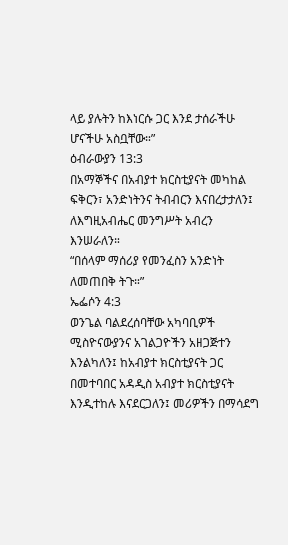ላይ ያሉትን ከእነርሱ ጋር እንደ ታሰራችሁ ሆናችሁ አስቧቸው።”
ዕብራውያን 13:3
በአማኞችና በአብያተ ክርስቲያናት መካከል ፍቅርን፣ አንድነትንና ትብብርን እናበረታታለን፤ ለእግዚአብሔር መንግሥት አብረን እንሠራለን።
“በሰላም ማሰሪያ የመንፈስን አንድነት ለመጠበቅ ትጉ።”
ኤፌሶን 4:3
ወንጌል ባልደረሰባቸው አካባቢዎች ሚስዮናውያንና አገልጋዮችን አዘጋጅተን እንልካለን፤ ከአብያተ ክርስቲያናት ጋር በመተባበር አዳዲስ አብያተ ክርስቲያናት እንዲተከሉ እናደርጋለን፤ መሪዎችን በማሳደግ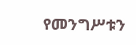የመንግሥቱን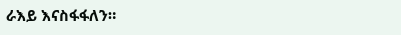ራእይ እናስፋፋለን።